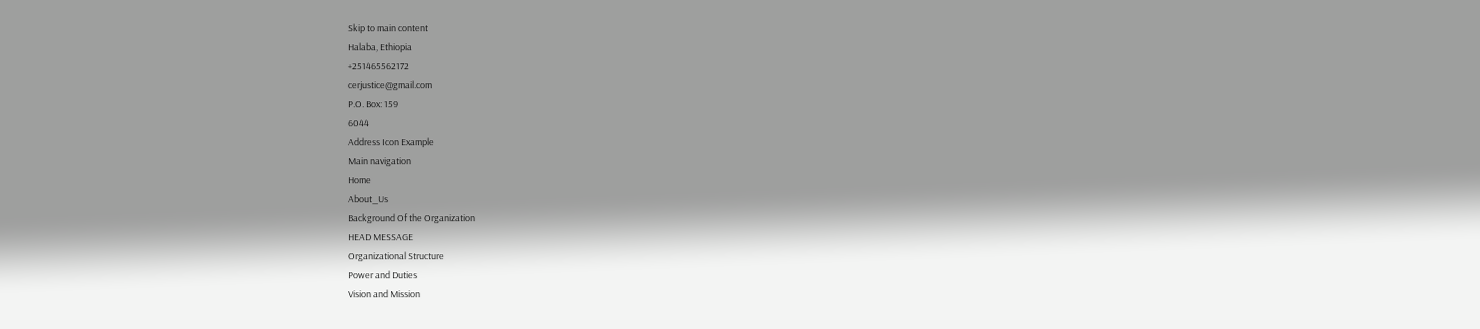Skip to main content
Halaba, Ethiopia
+251465562172
cerjustice@gmail.com
P.O. Box: 159
6044
Address Icon Example
Main navigation
Home
About_Us
Background Of the Organization
HEAD MESSAGE
Organizational Structure
Power and Duties
Vision and Mission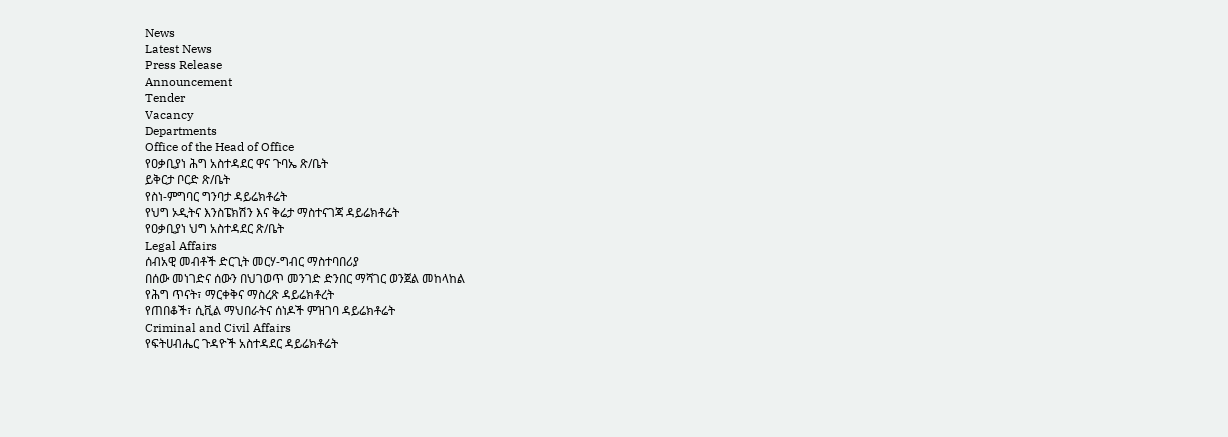News
Latest News
Press Release
Announcement
Tender
Vacancy
Departments
Office of the Head of Office
የዐቃቢያነ ሕግ አስተዳደር ዋና ጉባኤ ጽ/ቤት
ይቅርታ ቦርድ ጽ/ቤት
የስነ-ምግባር ግንባታ ዳይሬክቶሬት
የህግ ኦዲትና እንስፔክሽን እና ቅሬታ ማስተናገጃ ዳይሬክቶሬት
የዐቃቢያነ ህግ አስተዳደር ጽ/ቤት
Legal Affairs
ሰብአዊ መብቶች ድርጊት መርሃ-ግብር ማስተባበሪያ
በሰው መነገድና ሰውን በህገወጥ መንገድ ድንበር ማሻገር ወንጀል መከላከል
የሕግ ጥናት፣ ማርቀቅና ማስረጽ ዳይሬክቶረት
የጠበቆች፣ ሲቪል ማህበራትና ሰነዶች ምዝገባ ዳይሬክቶሬት
Criminal and Civil Affairs
የፍትሀብሔር ጉዳዮች አስተዳደር ዳይሬክቶሬት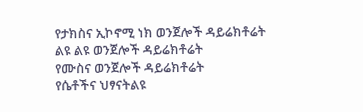የታክስና ኢኮኖሚ ነክ ወንጀሎች ዳይሬክቶሬት
ልዩ ልዩ ወንጀሎች ዳይሬክቶሬት
የሙስና ወንጀሎች ዳይሬክቶሬት
የሴቶችና ህፃናትልዩ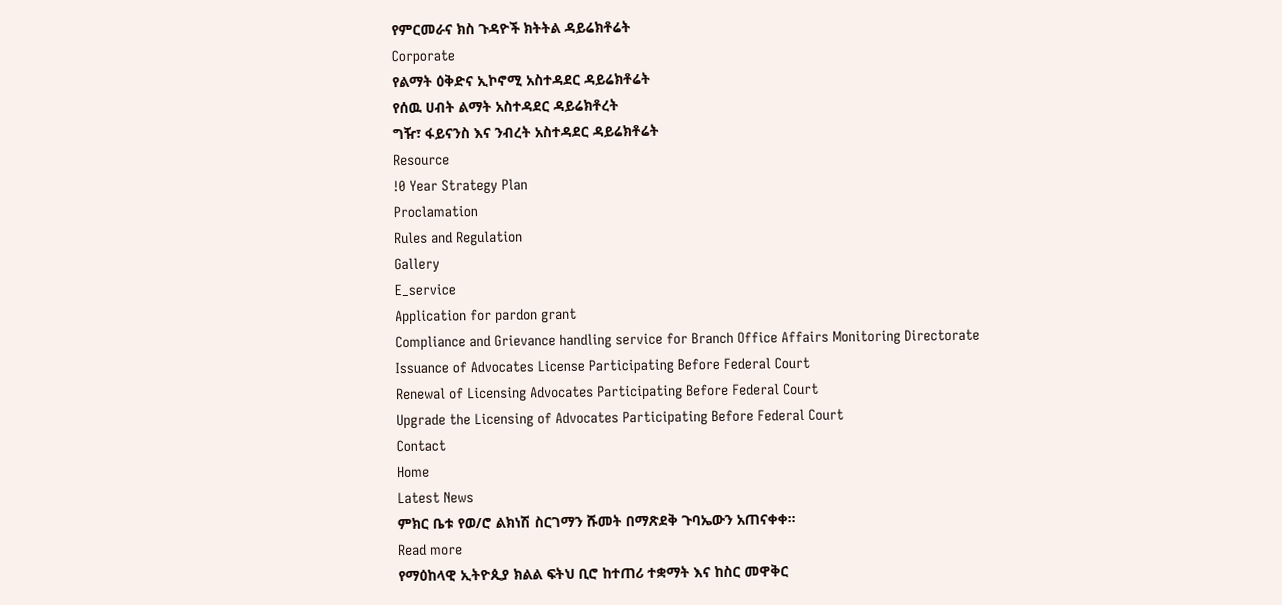የምርመራና ክስ ጉዳዮች ክትትል ዳይሬክቶሬት
Corporate
የልማት ዕቅድና ኢኮኖሚ አስተዳደር ዳይሬክቶሬት
የሰዉ ሀብት ልማት አስተዳደር ዳይሬክቶረት
ግዥ፣ ፋይናንስ እና ንብረት አስተዳደር ዳይሬክቶሬት
Resource
!0 Year Strategy Plan
Proclamation
Rules and Regulation
Gallery
E_service
Application for pardon grant
Compliance and Grievance handling service for Branch Office Affairs Monitoring Directorate
Issuance of Advocates License Participating Before Federal Court
Renewal of Licensing Advocates Participating Before Federal Court
Upgrade the Licensing of Advocates Participating Before Federal Court
Contact
Home
Latest News
ምክር ቤቱ የወ/ሮ ልክነሽ ስርገማን ሹመት በማጽደቅ ጉባኤውን አጠናቀቀ።
Read more
የማዕከላዊ ኢትዮጲያ ክልል ፍትህ ቢሮ ከተጠሪ ተቋማት እና ከስር መዋቅር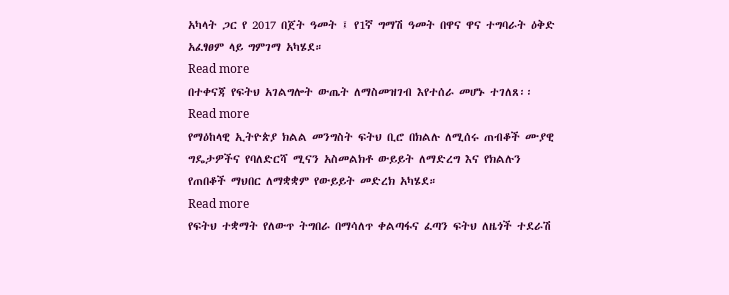አካላት ጋር የ 2017 በጀት ዓመት ፤ የ1ኛ ግማሽ ዓመት በዋና ዋና ተግባራት ዕቅድ አፈፃፀም ላይ ግምገማ አካሄደ።
Read more
በተቀናጃ የፍትህ አገልግሎት ውጤት ለማስመዝገብ እየተሰራ መሆኑ ተገለጸ፡፡
Read more
የማዕከላዊ ኢትዮጵያ ክልል መንግስት ፍትህ ቢሮ በክልሉ ለሚሰሩ ጠብቆች ሙያዊ ግዴታዎችና የባለድርሻ ሚናን አስመልክቶ ውይይት ለማድረግ እና የክልሉን የጠበቆች ማህበር ለማቋቋም የውይይት መድረክ አካሄደ።
Read more
የፍትህ ተቋማት የለውጥ ትግበራ በማሳለጥ ቀልጣፋና ፈጣን ፍትህ ለዜጎች ተደራሽ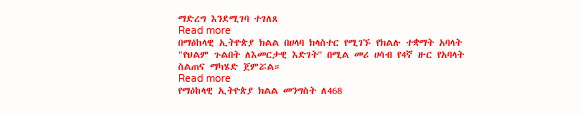ማድረግ እንደሚገባ ተገለጸ
Read more
በማዕከላዊ ኢትዮጵያ ክልል በሀላባ ክላስተር የሚገኙ የክልሉ ተቋማት አባላት "የህልም ጉልበት ለእመርታዊ እድገት'' በሚል መሪ ሀሳብ የ4ኛ ዙር የአባላት ስልጠና ማካሄድ ጀምሯል።
Read more
የማዕከላዊ ኢትዮጵያ ክልል መንግስት ለ468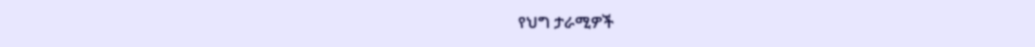የህግ ታራሚዎች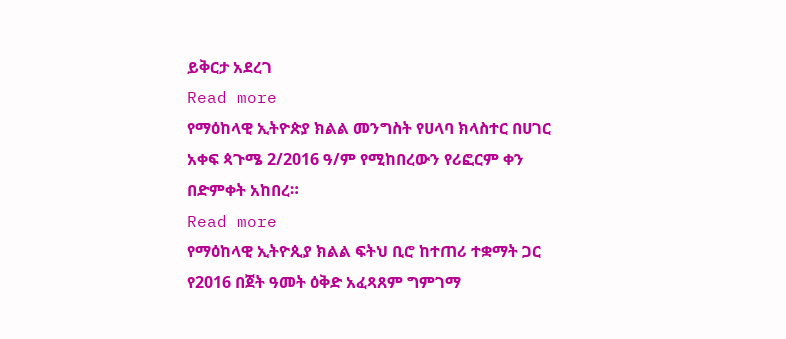ይቅርታ አደረገ
Read more
የማዕከላዊ ኢትዮጵያ ክልል መንግስት የሀላባ ክላስተር በሀገር አቀፍ ጳጉሜ 2/2016 ዓ/ም የሚከበረውን የሪፎርም ቀን በድምቀት አከበረ።
Read more
የማዕከላዊ ኢትዮጲያ ክልል ፍትህ ቢሮ ከተጠሪ ተቋማት ጋር የ2016 በጀት ዓመት ዕቅድ አፈጻጸም ግምገማ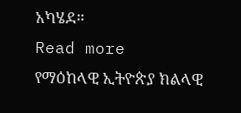አካሄደ።
Read more
የማዕከላዊ ኢትዮጵያ ክልላዊ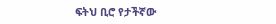ፍትህ ቢሮ የታችኛው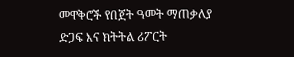መዋቅሮች የበጀት ዓመት ማጠቃለያ ድጋፍ እና ክትትል ሪፖርት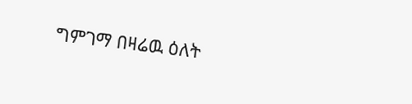ግምገማ በዛሬዉ ዕለት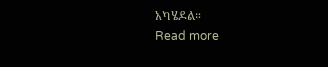አካሄዶል።
Read more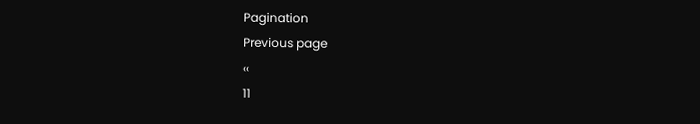Pagination
Previous page
‹‹
11